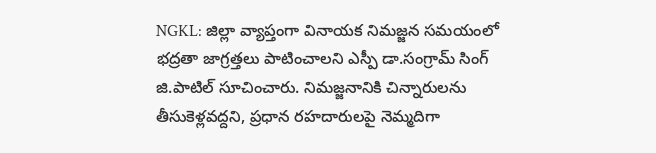NGKL: జిల్లా వ్యాప్తంగా వినాయక నిమజ్జన సమయంలో భద్రతా జాగ్రత్తలు పాటించాలని ఎస్పీ డా.సంగ్రామ్ సింగ్ జి.పాటిల్ సూచించారు. నిమజ్జనానికి చిన్నారులను తీసుకెళ్లవద్దని, ప్రధాన రహదారులపై నెమ్మదిగా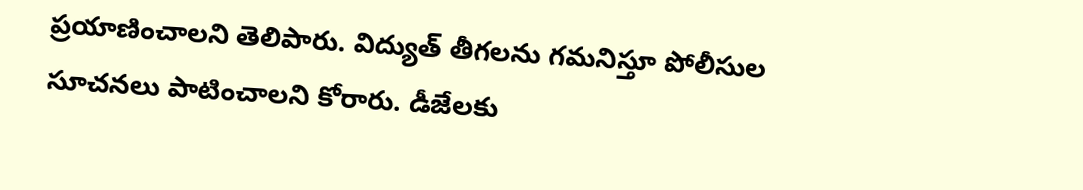ప్రయాణించాలని తెలిపారు. విద్యుత్ తీగలను గమనిస్తూ పోలీసుల సూచనలు పాటించాలని కోరారు. డీజేలకు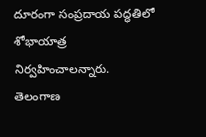దూరంగా సంప్రదాయ పద్ధతిలో శోభాయాత్ర నిర్వహించాలన్నారు.
తెలంగాణ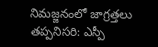నిమజ్జనంలో జాగ్రత్తలు తప్పనిసరి: ఎస్పీ